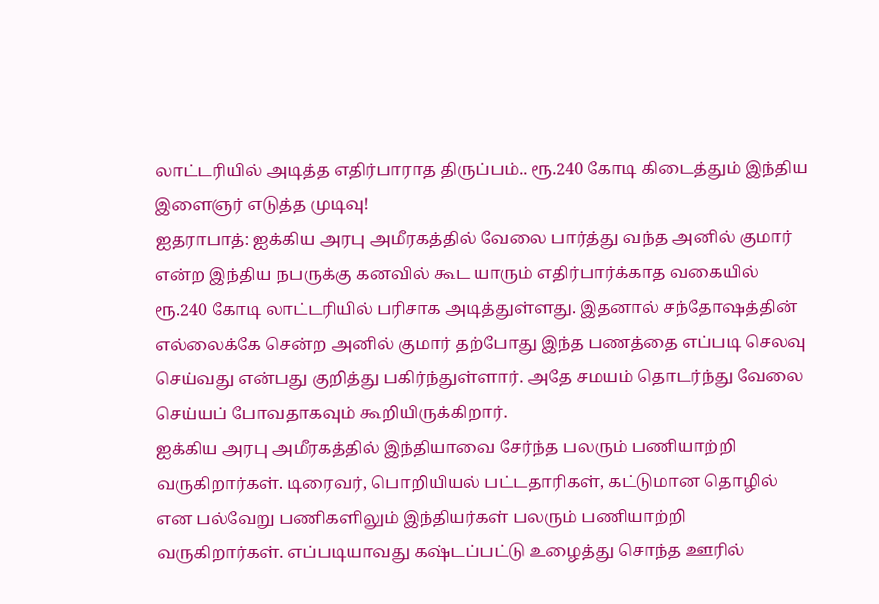லாட்டரியில் அடித்த எதிர்பாராத திருப்பம்.. ரூ.240 கோடி கிடைத்தும் இந்திய இளைஞர் எடுத்த முடிவு!
ஐதராபாத்: ஐக்கிய அரபு அமீரகத்தில் வேலை பார்த்து வந்த அனில் குமார் என்ற இந்திய நபருக்கு கனவில் கூட யாரும் எதிர்பார்க்காத வகையில் ரூ.240 கோடி லாட்டரியில் பரிசாக அடித்துள்ளது. இதனால் சந்தோஷத்தின் எல்லைக்கே சென்ற அனில் குமார் தற்போது இந்த பணத்தை எப்படி செலவு செய்வது என்பது குறித்து பகிர்ந்துள்ளார். அதே சமயம் தொடர்ந்து வேலை செய்யப் போவதாகவும் கூறியிருக்கிறார்.
ஐக்கிய அரபு அமீரகத்தில் இந்தியாவை சேர்ந்த பலரும் பணியாற்றி வருகிறார்கள். டிரைவர், பொறியியல் பட்டதாரிகள், கட்டுமான தொழில் என பல்வேறு பணிகளிலும் இந்தியர்கள் பலரும் பணியாற்றி வருகிறார்கள். எப்படியாவது கஷ்டப்பட்டு உழைத்து சொந்த ஊரில்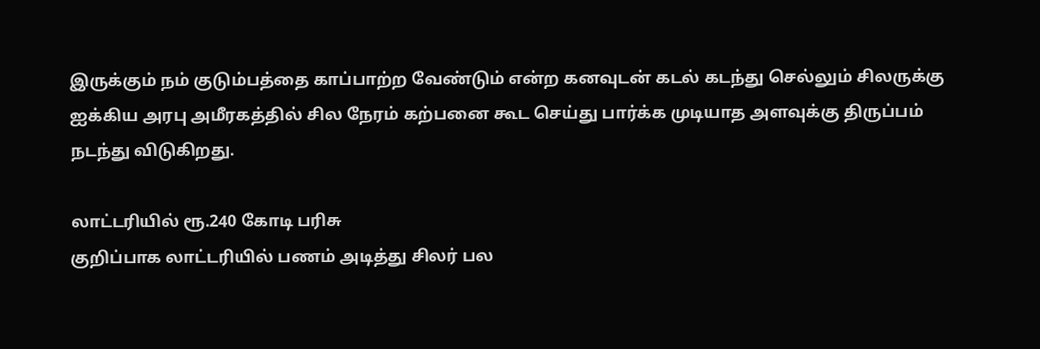இருக்கும் நம் குடும்பத்தை காப்பாற்ற வேண்டும் என்ற கனவுடன் கடல் கடந்து செல்லும் சிலருக்கு ஐக்கிய அரபு அமீரகத்தில் சில நேரம் கற்பனை கூட செய்து பார்க்க முடியாத அளவுக்கு திருப்பம் நடந்து விடுகிறது.

லாட்டரியில் ரூ.240 கோடி பரிசு
குறிப்பாக லாட்டரியில் பணம் அடித்து சிலர் பல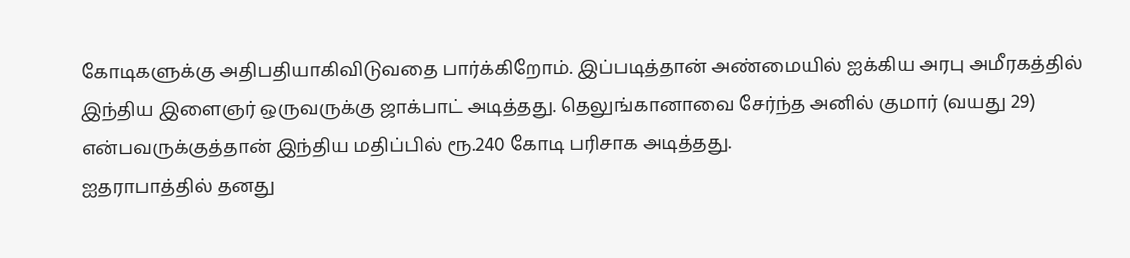கோடிகளுக்கு அதிபதியாகிவிடுவதை பார்க்கிறோம். இப்படித்தான் அண்மையில் ஐக்கிய அரபு அமீரகத்தில் இந்திய இளைஞர் ஒருவருக்கு ஜாக்பாட் அடித்தது. தெலுங்கானாவை சேர்ந்த அனில் குமார் (வயது 29) என்பவருக்குத்தான் இந்திய மதிப்பில் ரூ.240 கோடி பரிசாக அடித்தது.
ஐதராபாத்தில் தனது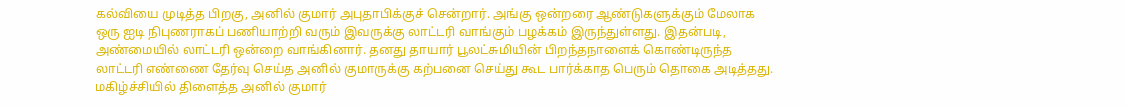கல்வியை முடித்த பிறகு, அனில் குமார் அபுதாபிக்குச் சென்றார். அங்கு ஒன்றரை ஆண்டுகளுக்கும் மேலாக ஒரு ஐடி நிபுணராகப் பணியாற்றி வரும் இவருக்கு லாட்டரி வாங்கும் பழக்கம் இருந்துள்ளது. இதன்படி, அண்மையில் லாட்டரி ஒன்றை வாங்கினார். தனது தாயார் பூலட்சுமியின் பிறந்தநாளைக் கொண்டிருந்த லாட்டரி எண்ணை தேர்வு செய்த அனில் குமாருக்கு கற்பனை செய்து கூட பார்க்காத பெரும் தொகை அடித்தது.
மகிழ்ச்சியில் திளைத்த அனில் குமார்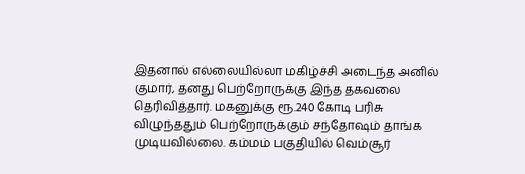இதனால் எல்லையில்லா மகிழ்ச்சி அடைந்த அனில் குமார், தனது பெற்றோருக்கு இந்த தகவலை தெரிவித்தார். மகனுக்கு ரூ.240 கோடி பரிசு விழுந்ததும் பெற்றோருக்கும் சந்தோஷம் தாங்க முடியவில்லை. கம்மம் பகுதியில் வெம்சூர்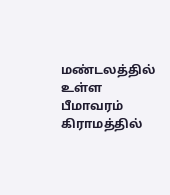மண்டலத்தில் உள்ள பீமாவரம் கிராமத்தில்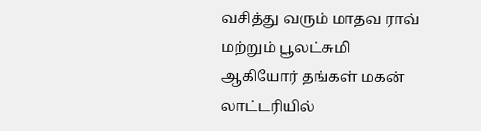வசித்து வரும் மாதவ ராவ் மற்றும் பூலட்சுமி ஆகியோர் தங்கள் மகன் லாட்டரியில்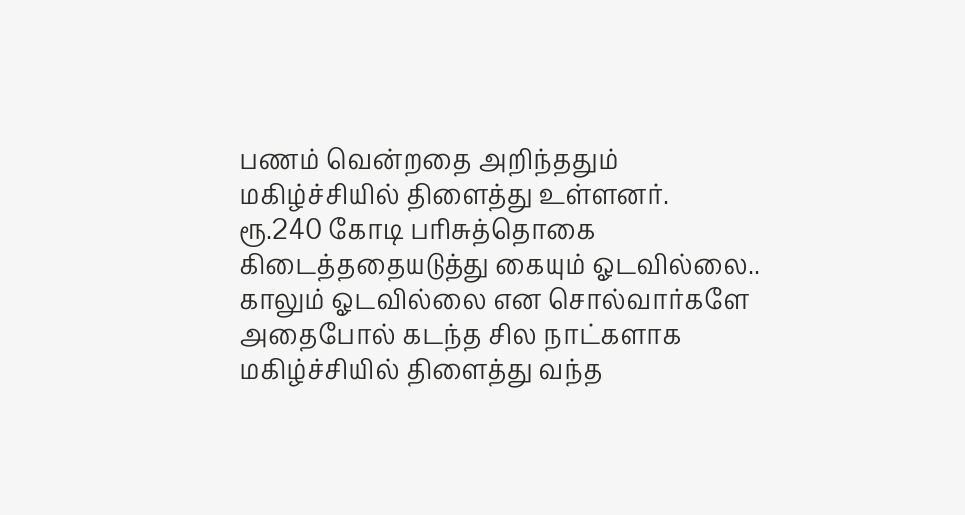பணம் வென்றதை அறிந்ததும் மகிழ்ச்சியில் திளைத்து உள்ளனர்.
ரூ.240 கோடி பரிசுத்தொகை கிடைத்ததையடுத்து கையும் ஓடவில்லை.. காலும் ஓடவில்லை என சொல்வார்களே அதைபோல் கடந்த சில நாட்களாக மகிழ்ச்சியில் திளைத்து வந்த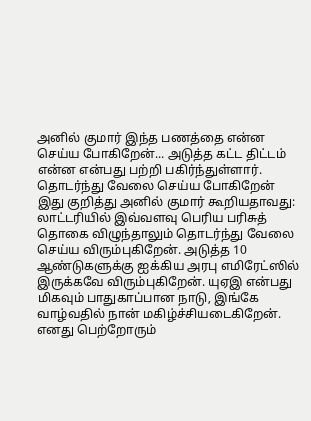அனில் குமார் இந்த பணத்தை என்ன செய்ய போகிறேன்... அடுத்த கட்ட திட்டம் என்ன என்பது பற்றி பகிர்ந்துள்ளார்.
தொடர்ந்து வேலை செய்ய போகிறேன்
இது குறித்து அனில் குமார் கூறியதாவது: லாட்டரியில் இவ்வளவு பெரிய பரிசுத் தொகை விழுந்தாலும் தொடர்ந்து வேலை செய்ய விரும்புகிறேன். அடுத்த 10 ஆண்டுகளுக்கு ஐக்கிய அரபு எமிரேட்ஸில் இருக்கவே விரும்புகிறேன். யுஏஇ என்பது மிகவும் பாதுகாப்பான நாடு, இங்கே வாழ்வதில் நான் மகிழ்ச்சியடைகிறேன். எனது பெற்றோரும்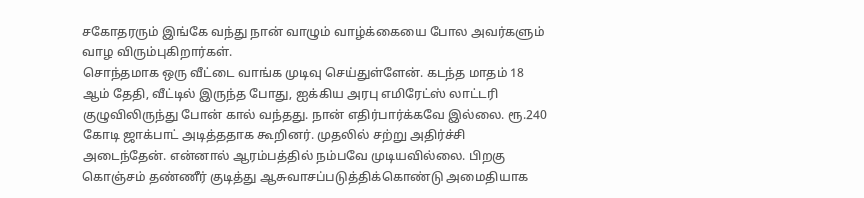சகோதரரும் இங்கே வந்து நான் வாழும் வாழ்க்கையை போல அவர்களும் வாழ விரும்புகிறார்கள்.
சொந்தமாக ஒரு வீட்டை வாங்க முடிவு செய்துள்ளேன். கடந்த மாதம் 18 ஆம் தேதி, வீட்டில் இருந்த போது, ஐக்கிய அரபு எமிரேட்ஸ் லாட்டரி குழுவிலிருந்து போன் கால் வந்தது. நான் எதிர்பார்க்கவே இல்லை. ரூ.240 கோடி ஜாக்பாட் அடித்ததாக கூறினர். முதலில் சற்று அதிர்ச்சி அடைந்தேன். என்னால் ஆரம்பத்தில் நம்பவே முடியவில்லை. பிறகு கொஞ்சம் தண்ணீர் குடித்து ஆசுவாசப்படுத்திக்கொண்டு அமைதியாக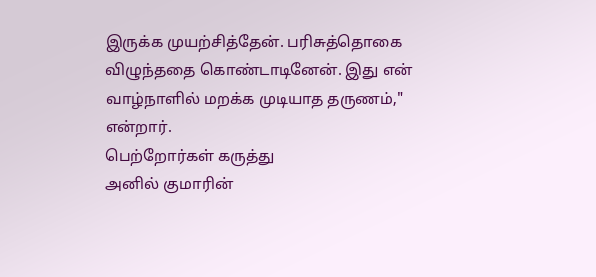இருக்க முயற்சித்தேன். பரிசுத்தொகை விழுந்ததை கொண்டாடினேன். இது என் வாழ்நாளில் மறக்க முடியாத தருணம்," என்றார்.
பெற்றோர்கள் கருத்து
அனில் குமாரின்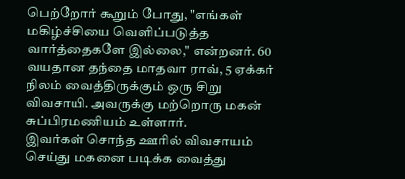பெற்றோர் கூறும் போது, "எங்கள் மகிழ்ச்சியை வெளிப்படுத்த வார்த்தைகளே இல்லை," என்றனர். 60 வயதான தந்தை மாதவா ராவ், 5 ஏக்கர் நிலம் வைத்திருக்கும் ஒரு சிறு விவசாயி. அவருக்கு மற்றொரு மகன் சுப்பிரமணியம் உள்ளார்.
இவர்கள் சொந்த ஊரில் விவசாயம் செய்து மகனை படிக்க வைத்து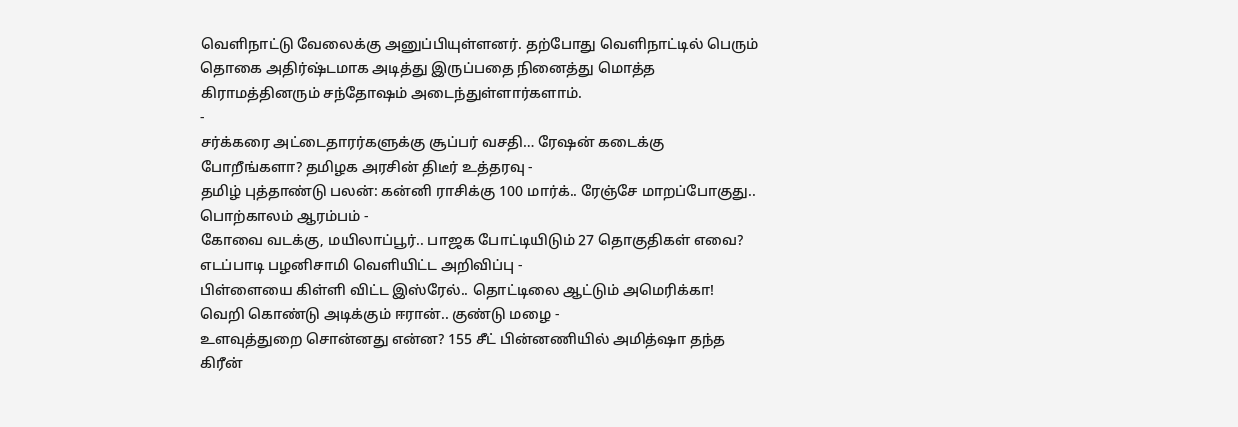வெளிநாட்டு வேலைக்கு அனுப்பியுள்ளனர். தற்போது வெளிநாட்டில் பெரும் தொகை அதிர்ஷ்டமாக அடித்து இருப்பதை நினைத்து மொத்த கிராமத்தினரும் சந்தோஷம் அடைந்துள்ளார்களாம்.
-
சர்க்கரை அட்டைதாரர்களுக்கு சூப்பர் வசதி… ரேஷன் கடைக்கு போறீங்களா? தமிழக அரசின் திடீர் உத்தரவு -
தமிழ் புத்தாண்டு பலன்: கன்னி ராசிக்கு 100 மார்க்.. ரேஞ்சே மாறப்போகுது.. பொற்காலம் ஆரம்பம் -
கோவை வடக்கு, மயிலாப்பூர்.. பாஜக போட்டியிடும் 27 தொகுதிகள் எவை? எடப்பாடி பழனிசாமி வெளியிட்ட அறிவிப்பு -
பிள்ளையை கிள்ளி விட்ட இஸ்ரேல்.. தொட்டிலை ஆட்டும் அமெரிக்கா! வெறி கொண்டு அடிக்கும் ஈரான்.. குண்டு மழை -
உளவுத்துறை சொன்னது என்ன? 155 சீட் பின்னணியில் அமித்ஷா தந்த கிரீன்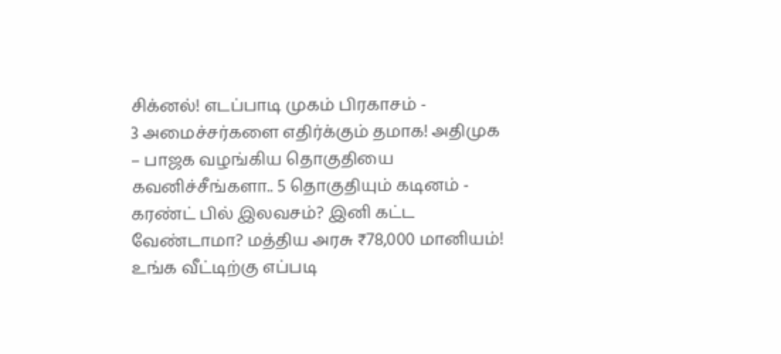சிக்னல்! எடப்பாடி முகம் பிரகாசம் -
3 அமைச்சர்களை எதிர்க்கும் தமாக! அதிமுக – பாஜக வழங்கிய தொகுதியை கவனிச்சீங்களா.. 5 தொகுதியும் கடினம் -
கரண்ட் பில் இலவசம்? இனி கட்ட வேண்டாமா? மத்திய அரசு ₹78,000 மானியம்! உங்க வீட்டிற்கு எப்படி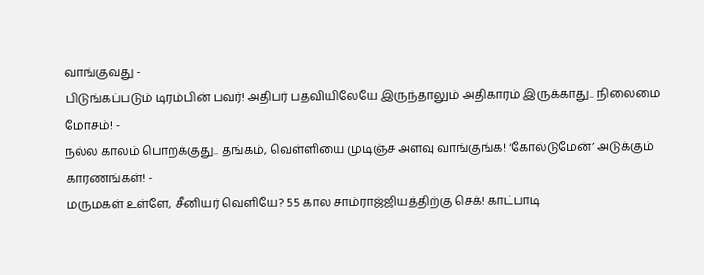வாங்குவது -
பிடுங்கப்படும் டிரம்பின் பவர்! அதிபர் பதவியிலேயே இருந்தாலும் அதிகாரம் இருக்காது.. நிலைமை மோசம்! -
நல்ல காலம் பொறக்குது.. தங்கம், வெள்ளியை முடிஞ்ச அளவு வாங்குங்க! ‘கோல்டுமேன்’ அடுக்கும் காரணங்கள்! -
மருமகள் உள்ளே, சீனியர் வெளியே? 55 கால சாம்ராஜ்ஜியத்திற்கு செக்! காட்பாடி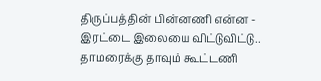திருப்பத்தின் பின்னணி என்ன -
இரட்டை இலையை விட்டுவிட்டு.. தாமரைக்கு தாவும் கூட்டணி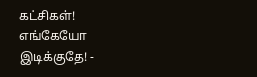கட்சிகள்! எங்கேயோ இடிக்குதே! -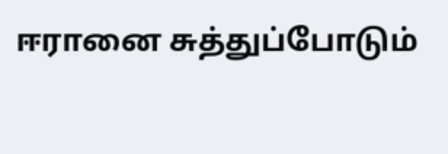ஈரானை சுத்துப்போடும்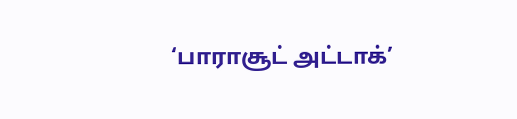‘பாராசூட் அட்டாக்’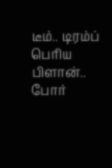டீம்.. டிரம்ப் பெரிய பிளான்.. போர்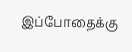இப்போதைக்கு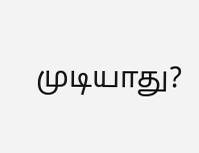முடியாது?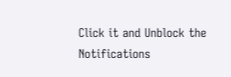Click it and Unblock the Notifications